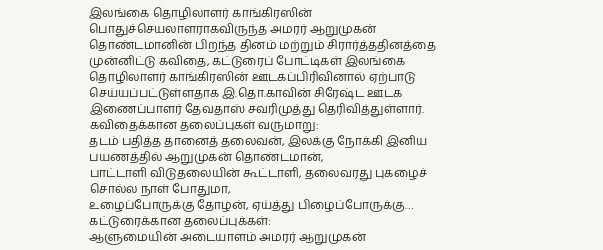இலங்கை தொழிலாளர் காங்கிரஸின் பொதுச்செயலாளராகவிருந்த அமரர் ஆறுமுகன் தொண்டமானின் பிறந்த தினம் மற்றும் சிரார்த்ததினத்தை முன்னிட்டு கவிதை, கட்டுரைப் போட்டிகள் இலங்கை தொழிலாளர் காங்கிரஸின் ஊடகப்பிரிவினால் ஏற்பாடு செய்யப்பட்டுள்ளதாக இ.தொ.காவின் சிரேஷ்ட ஊடக இணைப்பாளர் தேவதாஸ் சவரிமுத்து தெரிவித்துள்ளார்.
கவிதைக்கான தலைப்புகள் வருமாறு:
தடம் பதித்த தானைத் தலைவன், இலக்கு நோக்கி இனிய பயணத்தில் ஆறுமுகன் தொண்டமான்,
பாட்டாளி விடுதலையின் கூட்டாளி, தலைவரது புகழைச் சொல்ல நாள் போதுமா,
உழைப்போருக்கு தோழன், ஏய்த்து பிழைப்போருக்கு…
கட்டுரைக்கான தலைப்புக்கள்:
ஆளுமையின் அடையாளம் அமரர் ஆறுமுகன்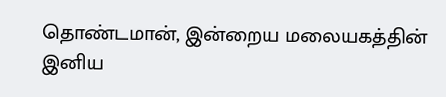தொண்டமான், இன்றைய மலையகத்தின் இனிய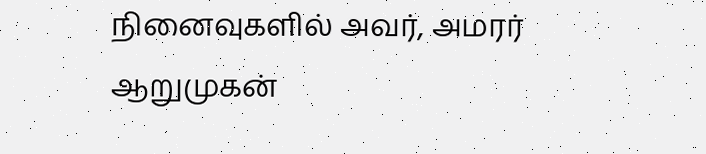நினைவுகளில் அவர், அமரர் ஆறுமுகன்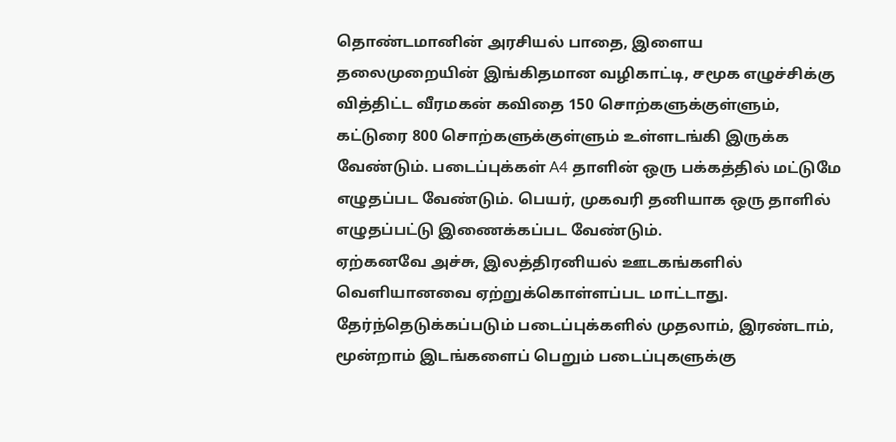தொண்டமானின் அரசியல் பாதை, இளைய தலைமுறையின் இங்கிதமான வழிகாட்டி, சமூக எழுச்சிக்கு வித்திட்ட வீரமகன் கவிதை 150 சொற்களுக்குள்ளும், கட்டுரை 800 சொற்களுக்குள்ளும் உள்ளடங்கி இருக்க வேண்டும். படைப்புக்கள் A4 தாளின் ஒரு பக்கத்தில் மட்டுமே எழுதப்பட வேண்டும். பெயர், முகவரி தனியாக ஒரு தாளில் எழுதப்பட்டு இணைக்கப்பட வேண்டும்.
ஏற்கனவே அச்சு, இலத்திரனியல் ஊடகங்களில் வெளியானவை ஏற்றுக்கொள்ளப்பட மாட்டாது.
தேர்ந்தெடுக்கப்படும் படைப்புக்களில் முதலாம், இரண்டாம், மூன்றாம் இடங்களைப் பெறும் படைப்புகளுக்கு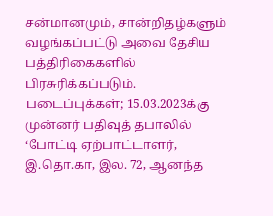சன்மானமும், சான்றிதழ்களும் வழங்கப்பட்டு அவை தேசிய பத்திரிகைகளில் பிரசுரிக்கப்படும்.
படைப்புக்கள்; 15.03.2023க்கு முன்னர் பதிவுத் தபாலில் ‘போட்டி ஏற்பாட்டாளர், இ.தொ.கா, இல. 72, ஆனந்த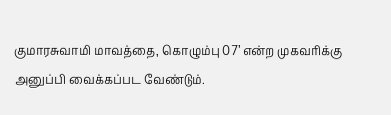குமாரசுவாமி மாவத்தை, கொழும்பு 07’ என்ற முகவரிக்கு அனுப்பி வைக்கப்பட வேண்டும்.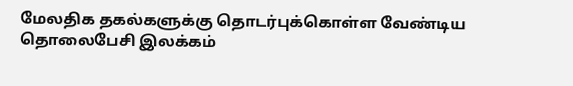மேலதிக தகல்களுக்கு தொடர்புக்கொள்ள வேண்டிய தொலைபேசி இலக்கம்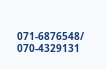071-6876548/ 070-4329131